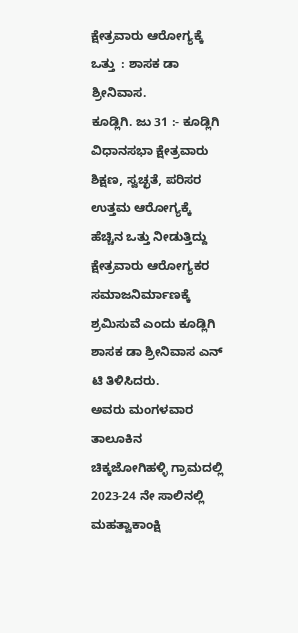ಕ್ಷೇತ್ರವಾರು ಆರೋಗ್ಯಕ್ಕೆ  ಒತ್ತು  : ಶಾಸಕ ಡಾ ಶ್ರೀನಿವಾಸ.
ಕೂಡ್ಲಿಗಿ. ಜು 31 :- ಕೂಡ್ಲಿಗಿ ವಿಧಾನಸಭಾ ಕ್ಷೇತ್ರವಾರು ಶಿಕ್ಷಣ, ಸ್ವಚ್ಛತೆ, ಪರಿಸರ ಉತ್ತಮ ಆರೋಗ್ಯಕ್ಕೆ ಹೆಚ್ಚಿನ ಒತ್ತು ನೀಡುತ್ತಿದ್ದು ಕ್ಷೇತ್ರವಾರು ಆರೋಗ್ಯಕರ ಸಮಾಜನಿರ್ಮಾಣಕ್ಕೆ ಶ್ರಮಿಸುವೆ ಎಂದು ಕೂಡ್ಲಿಗಿ ಶಾಸಕ ಡಾ ಶ್ರೀನಿವಾಸ ಎನ್ ಟಿ ತಿಳಿಸಿದರು.
ಅವರು ಮಂಗಳವಾರ ತಾಲೂಕಿನ  ಚಿಕ್ಕಜೋಗಿಹಳ್ಳಿ ಗ್ರಾಮದಲ್ಲಿ 2023-24 ನೇ ಸಾಲಿನಲ್ಲಿ ಮಹತ್ವಾಕಾಂಕ್ಷಿ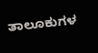ತಾಲೂಕುಗಳ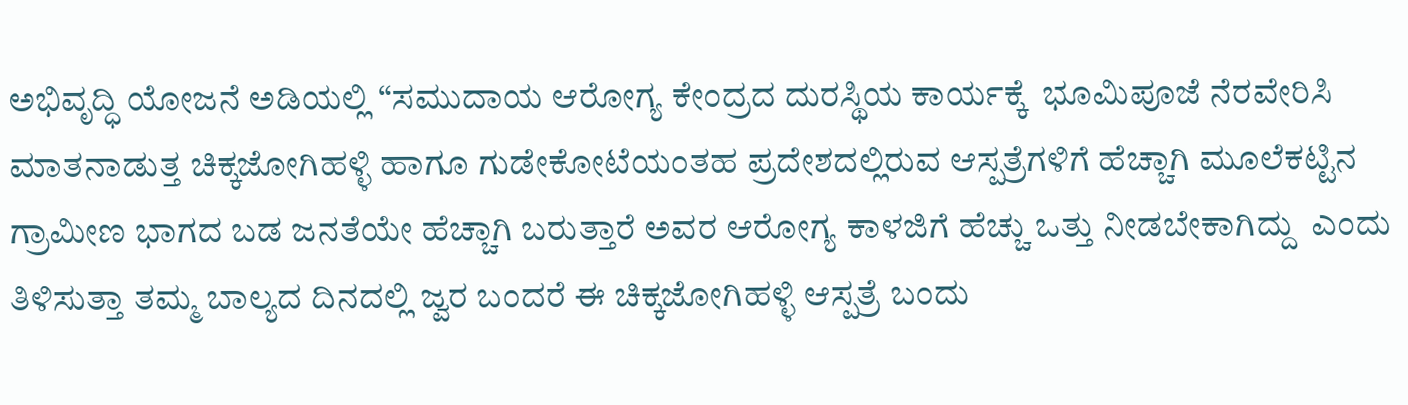ಅಭಿವೃದ್ಧಿ ಯೋಜನೆ ಅಡಿಯಲ್ಲಿ “ಸಮುದಾಯ ಆರೋಗ್ಯ ಕೇಂದ್ರದ ದುರಸ್ಥಿಯ ಕಾರ್ಯಕ್ಕೆ  ಭೂಮಿಪೂಜೆ ನೆರವೇರಿಸಿ ಮಾತನಾಡುತ್ತ ಚಿಕ್ಕಜೋಗಿಹಳ್ಳಿ ಹಾಗೂ ಗುಡೇಕೋಟೆಯಂತಹ ಪ್ರದೇಶದಲ್ಲಿರುವ ಆಸ್ಪತ್ರೆಗಳಿಗೆ ಹೆಚ್ಚಾಗಿ ಮೂಲೆಕಟ್ಟಿನ ಗ್ರಾಮೀಣ ಭಾಗದ ಬಡ ಜನತೆಯೇ ಹೆಚ್ಚಾಗಿ ಬರುತ್ತಾರೆ ಅವರ ಆರೋಗ್ಯ ಕಾಳಜಿಗೆ ಹೆಚ್ಚು ಒತ್ತು ನೀಡಬೇಕಾಗಿದ್ದು  ಎಂದು ತಿಳಿಸುತ್ತಾ ತಮ್ಮ ಬಾಲ್ಯದ ದಿನದಲ್ಲಿ ಜ್ವರ ಬಂದರೆ ಈ ಚಿಕ್ಕಜೋಗಿಹಳ್ಳಿ ಆಸ್ಪತ್ರೆ ಬಂದು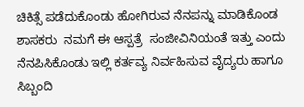ಚಿಕಿತ್ಸೆ ಪಡೆದುಕೊಂಡು ಹೋಗಿರುವ ನೆನಪನ್ನು ಮಾಡಿಕೊಂಡ ಶಾಸಕರು  ನಮಗೆ ಈ ಆಸ್ಪತ್ರೆ  ಸಂಜೀವಿನಿಯಂತೆ ಇತ್ತು ಎಂದು ನೆನಪಿಸಿಕೊಂಡು ಇಲ್ಲಿ ಕರ್ತವ್ಯ ನಿರ್ವಹಿಸುವ ವೈದ್ಯರು ಹಾಗೂ ಸಿಬ್ಬಂದಿ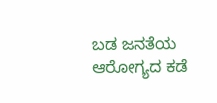ಬಡ ಜನತೆಯ ಆರೋಗ್ಯದ ಕಡೆ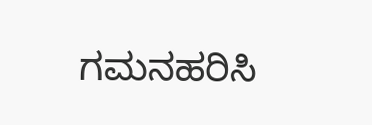ಗಮನಹರಿಸಿ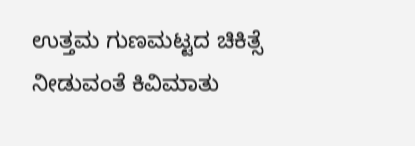ಉತ್ತಮ ಗುಣಮಟ್ಟದ ಚಿಕಿತ್ಸೆ ನೀಡುವಂತೆ ಕಿವಿಮಾತು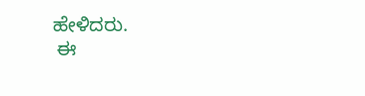ಹೇಳಿದರು.
 ಈ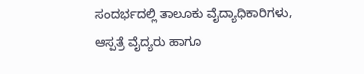ಸಂದರ್ಭದಲ್ಲಿ ತಾಲೂಕು ವೈದ್ಯಾಧಿಕಾರಿಗಳು, ಆಸ್ಪತ್ರೆ ವೈದ್ಯರು ಹಾಗೂ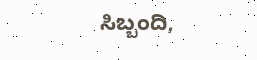ಸಿಬ್ಬಂದಿ,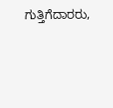ಗುತ್ತಿಗೆದಾರರು,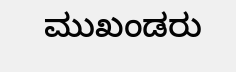ಮುಖಂಡರು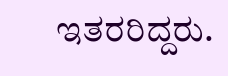ಇತರರಿದ್ದರು.